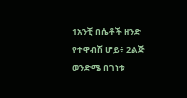1አንቺ በሴቶች ዘንድ የተዋብሽ ሆይ፥ 2ልጅ ወንድሜ በገነቱ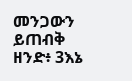መንጋውን ይጠብቅ ዘንድ፥ 3እኔ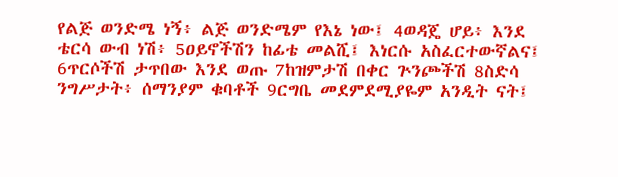የልጅ ወንድሜ ነኝ፥ ልጅ ወንድሜም የእኔ ነው፤ 4ወዳጄ ሆይ፥ እንደ ቴርሳ ውብ ነሽ፥ 5ዐይኖችሽን ከፊቴ መልሺ፤ እነርሱ አስፈርተውኛልና፤ 6ጥርሶችሽ ታጥበው እንደ ወጡ 7ከዝምታሽ በቀር ጕንጮችሽ 8ስድሳ ንግሥታት፥ ሰማንያም ቁባቶች 9ርግቤ መደምደሚያዬም አንዲት ናት፤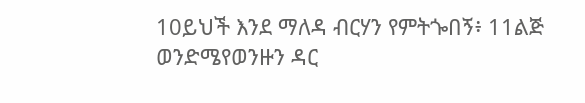10ይህች እንደ ማለዳ ብርሃን የምትጐበኝ፥ 11ልጅ ወንድሜየወንዙን ዳር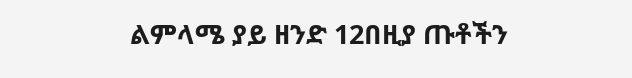ልምላሜ ያይ ዘንድ 12በዚያ ጡቶችን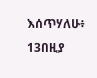እሰጥሃለሁ፥ 13በዚያ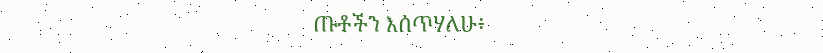ጡቶችን እሰጥሃለሁ፥